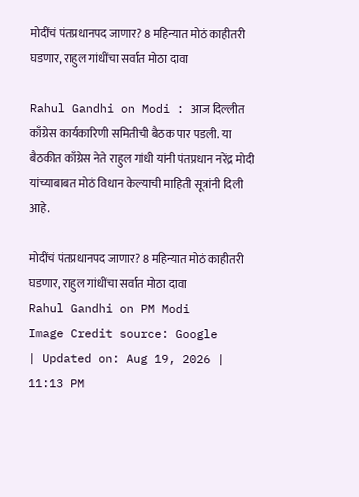मोदींचं पंतप्रधानपद जाणार? 8 महिन्यात मोठं काहीतरी घडणार, राहुल गांधींचा सर्वात मोठा दावा

Rahul Gandhi on Modi : आज दिल्लीत काँग्रेस कार्यकारिणी समितीची बैठक पार पडली. या बैठकीत काँग्रेस नेते राहुल गांधी यांनी पंतप्रधान नरेंद्र मोदी यांच्याबाबत मोठं विधान केल्याची माहिती सूत्रांनी दिली आहे.

मोदींचं पंतप्रधानपद जाणार? 8 महिन्यात मोठं काहीतरी घडणार, राहुल गांधींचा सर्वात मोठा दावा
Rahul Gandhi on PM Modi
Image Credit source: Google
| Updated on: Aug 19, 2026 | 11:13 PM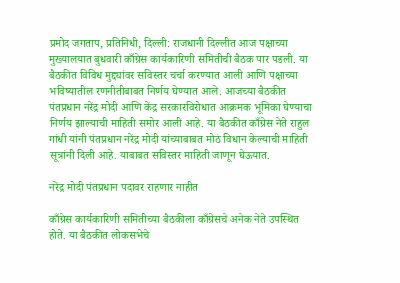प्रमोद जगताप, प्रतिनिधी, दिल्ली: राजधानी दिल्लीत आज पक्षाच्या मुख्यालयात बुधवारी काँग्रेस कार्यकारिणी समितीची बैठक पार पडली. या बैठकीत विविध मुद्द्यांवर सविस्तर चर्चा करण्यात आली आणि पक्षाच्या भविष्यातील रणनीतीबाबत निर्णय घेण्यात आले. आजच्या बैठकीत पंतप्रधान नरेंद्र मोदी आणि केंद्र सरकारविरोधात आक्रमक भूमिका घेण्याचा निर्णय झाल्याची माहिती समोर आली आहे. या बैठकीत काँग्रेस नेते राहुल गांधी यांनी पंतप्रधान नरेंद्र मोदी यांच्याबाबत मोठं विधान केल्याची माहिती सूत्रांनी दिली आहे. याबाबत सविस्तर माहिती जाणून घेऊयात.

नरेंद्र मोदी पंतप्रधान पदावर राहणार नाहीत

काँग्रेस कार्यकारिणी समितीच्या बैठकीला काँग्रेसचे अनेक नेते उपस्थित होते. या बैठकीत लोकसभेचे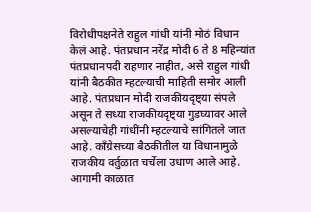विरोधीपक्षनेते राहुल गांधी यांनी मोठं विधान केलं आहे. पंतप्रधान नरेंद्र मोदी 6 ते 8 महिन्यांत पंतप्रधानपदी राहणार नाहीत, असे राहुल गांधी यांनी बैठकीत म्हटल्याची माहिती समोर आली आहे. पंतप्रधान मोदी राजकीयदृष्ट्या संपले असून ते सध्या राजकीयदृष्ट्या गुडघ्यावर आले असल्याचेही गांधींनी म्हटल्याचे सांगितले जात आहे. काँग्रेसच्या बैठकीतील या विधानामुळे राजकीय वर्तुळात चर्चेला उधाण आले आहे. आगामी काळात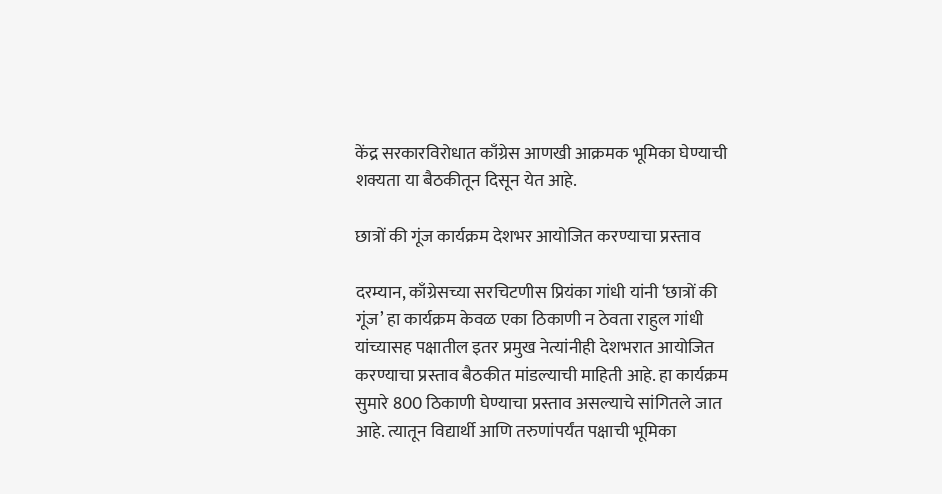केंद्र सरकारविरोधात काँग्रेस आणखी आक्रमक भूमिका घेण्याची शक्यता या बैठकीतून दिसून येत आहे.

छात्रों की गूंज कार्यक्रम देशभर आयोजित करण्याचा प्रस्ताव

दरम्यान, काँग्रेसच्या सरचिटणीस प्रियंका गांधी यांनी ‘छात्रों की गूंज’ हा कार्यक्रम केवळ एका ठिकाणी न ठेवता राहुल गांधी यांच्यासह पक्षातील इतर प्रमुख नेत्यांनीही देशभरात आयोजित करण्याचा प्रस्ताव बैठकीत मांडल्याची माहिती आहे. हा कार्यक्रम सुमारे 800 ठिकाणी घेण्याचा प्रस्ताव असल्याचे सांगितले जात आहे. त्यातून विद्यार्थी आणि तरुणांपर्यंत पक्षाची भूमिका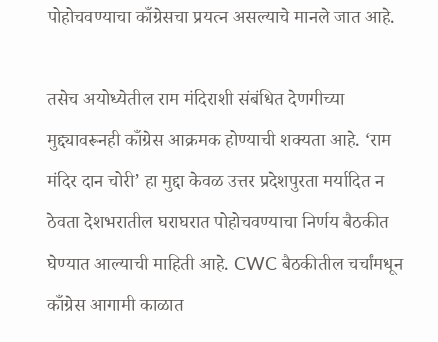पोहोचवण्याचा काँग्रेसचा प्रयत्न असल्याचे मानले जात आहे.

तसेच अयोध्येतील राम मंदिराशी संबंधित देणगीच्या मुद्द्यावरूनही काँग्रेस आक्रमक होण्याची शक्यता आहे. ‘राम मंदिर दान चोरी’ हा मुद्दा केवळ उत्तर प्रदेशपुरता मर्यादित न ठेवता देशभरातील घराघरात पोहोचवण्याचा निर्णय बैठकीत घेण्यात आल्याची माहिती आहे. CWC बैठकीतील चर्चांमधून काँग्रेस आगामी काळात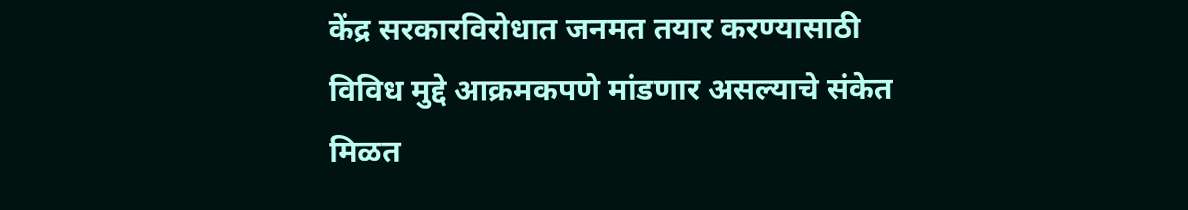केंद्र सरकारविरोधात जनमत तयार करण्यासाठी विविध मुद्दे आक्रमकपणे मांडणार असल्याचे संकेत मिळत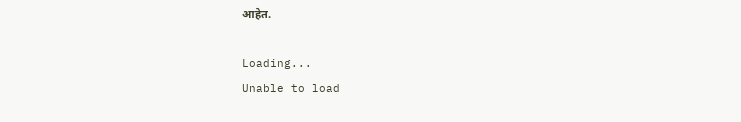आहेत.

Loading...
Unable to load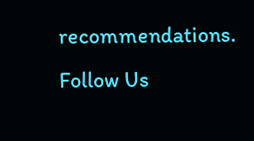recommendations.
Follow Us